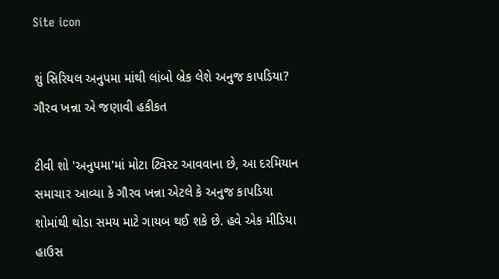Site icon

શું સિરિયલ અનુપમા માંથી લાંબો બ્રેક લેશે અનુજ કાપડિયા? ગૌરવ ખન્ના એ જણાવી હકીકત

ટીવી શો 'અનુપમા'માં મોટા ટ્વિસ્ટ આવવાના છે, આ દરમિયાન સમાચાર આવ્યા કે ગૌરવ ખન્ના એટલે કે અનુજ કાપડિયા શોમાંથી થોડા સમય માટે ગાયબ થઈ શકે છે. હવે એક મીડિયા હાઉસ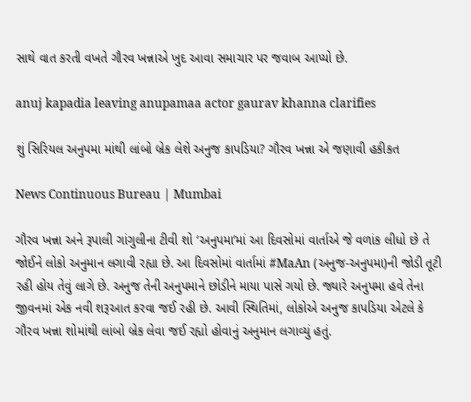સાથે વાત કરતી વખતે ગૌરવ ખન્નાએ ખુદ આવા સમાચાર પર જવાબ આપ્યો છે.

anuj kapadia leaving anupamaa actor gaurav khanna clarifies

શું સિરિયલ અનુપમા માંથી લાંબો બ્રેક લેશે અનુજ કાપડિયા? ગૌરવ ખન્ના એ જણાવી હકીકત

News Continuous Bureau | Mumbai

ગૌરવ ખન્ના અને રૂપાલી ગાંગુલીના ટીવી શો ‘અનુપમા’માં આ દિવસોમાં વાર્તાએ જે વળાંક લીધો છે તે જોઈને લોકો અનુમાન લગાવી રહ્યા છે. આ દિવસોમાં વાર્તામાં #MaAn (અનુજ-અનુપમા)ની જોડી તૂટી રહી હોય તેવું લાગે છે. અનુજ તેની અનુપમાને છોડીને માયા પાસે ગયો છે. જ્યારે અનુપમા હવે તેના જીવનમાં એક નવી શરૂઆત કરવા જઈ રહી છે. આવી સ્થિતિમાં, લોકોએ અનુજ કાપડિયા એટલે કે ગૌરવ ખન્ના શોમાંથી લાંબો બ્રેક લેવા જઈ રહ્યો હોવાનું અનુમાન લગાવ્યું હતું.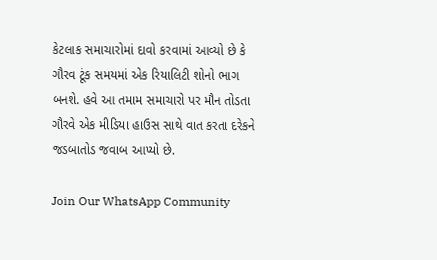કેટલાક સમાચારોમાં દાવો કરવામાં આવ્યો છે કે ગૌરવ ટૂંક સમયમાં એક રિયાલિટી શોનો ભાગ બનશે. હવે આ તમામ સમાચારો પર મૌન તોડતા ગૌરવે એક મીડિયા હાઉસ સાથે વાત કરતા દરેકને જડબાતોડ જવાબ આપ્યો છે.

Join Our WhatsApp Community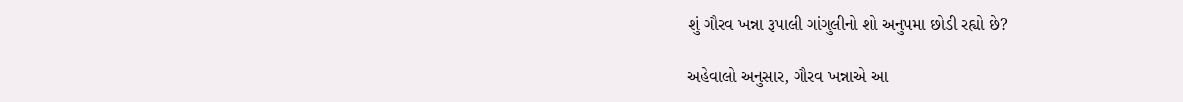શું ગૌરવ ખન્ના રૂપાલી ગાંગુલીનો શો અનુપમા છોડી રહ્યો છે?

અહેવાલો અનુસાર, ગૌરવ ખન્નાએ આ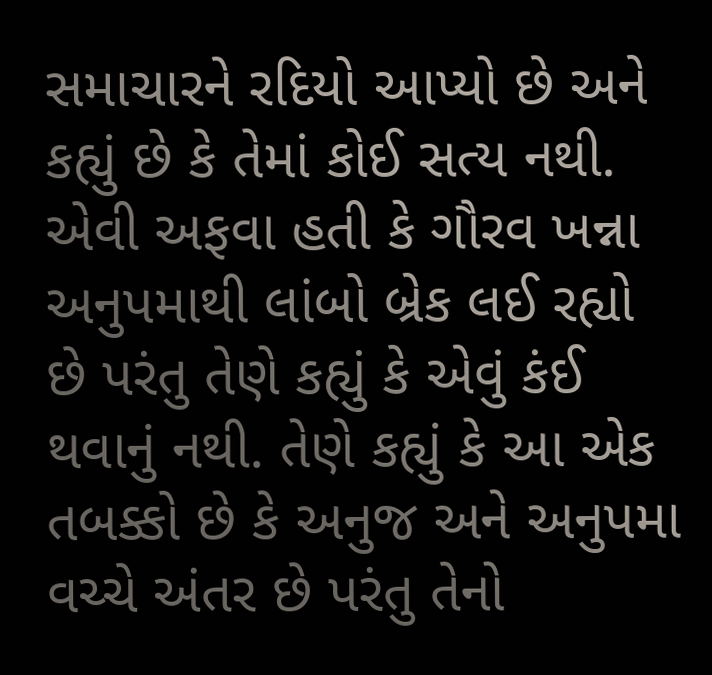સમાચારને રદિયો આપ્યો છે અને કહ્યું છે કે તેમાં કોઈ સત્ય નથી. એવી અફવા હતી કે ગૌરવ ખન્ના અનુપમાથી લાંબો બ્રેક લઈ રહ્યો છે પરંતુ તેણે કહ્યું કે એવું કંઈ થવાનું નથી. તેણે કહ્યું કે આ એક તબક્કો છે કે અનુજ અને અનુપમા વચ્ચે અંતર છે પરંતુ તેનો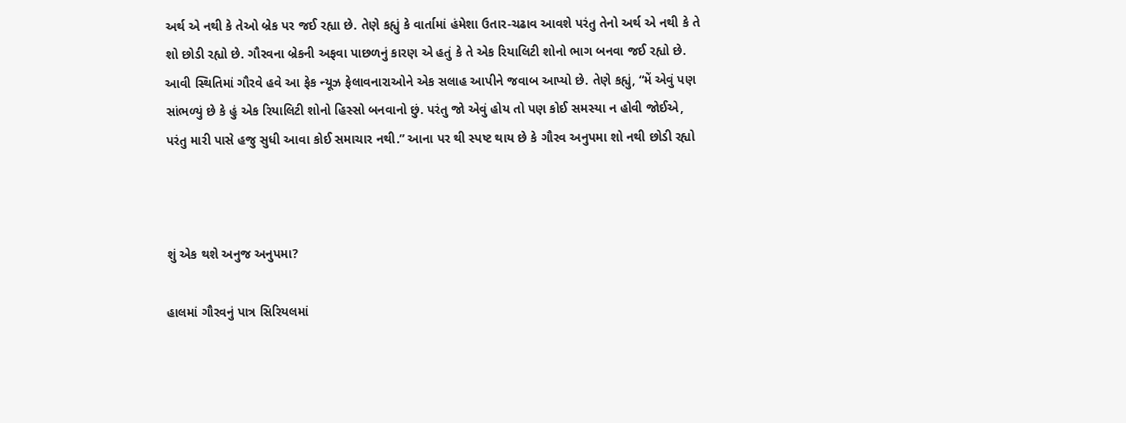અર્થ એ નથી કે તેઓ બ્રેક પર જઈ રહ્યા છે. તેણે કહ્યું કે વાર્તામાં હંમેશા ઉતાર-ચઢાવ આવશે પરંતુ તેનો અર્થ એ નથી કે તે શો છોડી રહ્યો છે. ગૌરવના બ્રેકની અફવા પાછળનું કારણ એ હતું કે તે એક રિયાલિટી શોનો ભાગ બનવા જઈ રહ્યો છે. આવી સ્થિતિમાં ગૌરવે હવે આ ફેક ન્યૂઝ ફેલાવનારાઓને એક સલાહ આપીને જવાબ આપ્યો છે. તેણે કહ્યું, “મેં એવું પણ સાંભળ્યું છે કે હું એક રિયાલિટી શોનો હિસ્સો બનવાનો છું. પરંતુ જો એવું હોય તો પણ કોઈ સમસ્યા ન હોવી જોઈએ, પરંતુ મારી પાસે હજુ સુધી આવા કોઈ સમાચાર નથી.” આના પર થી સ્પષ્ટ થાય છે કે ગૌરવ અનુપમા શો નથી છોડી રહ્યો



શું એક થશે અનુજ અનુપમા?

હાલમાં ગૌરવનું પાત્ર સિરિયલમાં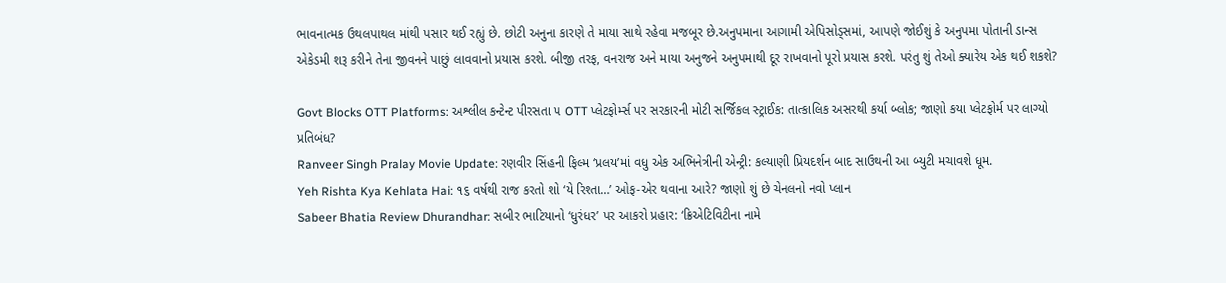ભાવનાત્મક ઉથલપાથલ માંથી પસાર થઈ રહ્યું છે. છોટી અનુના કારણે તે માયા સાથે રહેવા મજબૂર છે.અનુપમાના આગામી એપિસોડ્સમાં, આપણે જોઈશું કે અનુપમા પોતાની ડાન્સ એકેડમી શરૂ કરીને તેના જીવનને પાછું લાવવાનો પ્રયાસ કરશે. બીજી તરફ, વનરાજ અને માયા અનુજને અનુપમાથી દૂર રાખવાનો પૂરો પ્રયાસ કરશે. પરંતુ શું તેઓ ક્યારેય એક થઈ શકશે?

Govt Blocks OTT Platforms: અશ્લીલ કન્ટેન્ટ પીરસતા ૫ OTT પ્લેટફોર્મ્સ પર સરકારની મોટી સર્જિકલ સ્ટ્રાઈક: તાત્કાલિક અસરથી કર્યા બ્લોક; જાણો કયા પ્લેટફોર્મ પર લાગ્યો પ્રતિબંધ?
Ranveer Singh Pralay Movie Update: રણવીર સિંહની ફિલ્મ ‘પ્રલય’માં વધુ એક અભિનેત્રીની એન્ટ્રી: કલ્યાણી પ્રિયદર્શન બાદ સાઉથની આ બ્યુટી મચાવશે ધૂમ.
Yeh Rishta Kya Kehlata Hai: ૧૬ વર્ષથી રાજ કરતો શો ‘યે રિશ્તા…’ ઓફ-એર થવાના આરે? જાણો શું છે ચેનલનો નવો પ્લાન
Sabeer Bhatia Review Dhurandhar: સબીર ભાટિયાનો ‘ધુરંધર’ પર આકરો પ્રહાર: ‘ક્રિએટિવિટીના નામે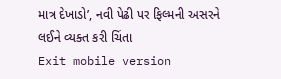માત્ર દેખાડો’, નવી પેઢી પર ફિલ્મની અસરને લઈને વ્યક્ત કરી ચિંતા
Exit mobile version